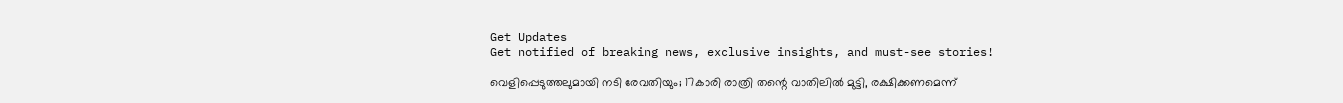Get Updates
Get notified of breaking news, exclusive insights, and must-see stories!

വെളിപ്പെടുത്തലുമായി നടി രേവതിയും; 17കാരി രാത്രി തന്റെ വാതിലില്‍ മുട്ടി, രക്ഷിക്കണമെന്ന്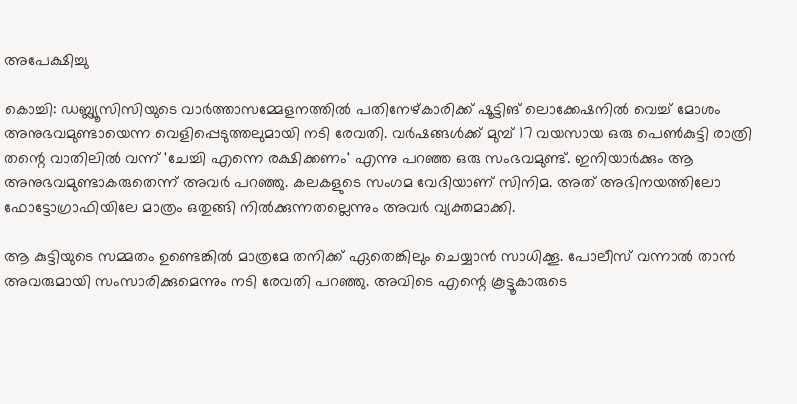അപേക്ഷിച്ചു

കൊച്ചി: ഡബ്ല്യൂസിസിയുടെ വാർത്താസമ്മേളനത്തിൽ പതിനേഴ്കാരിക്ക് ഷൂട്ടിങ് ലൊക്കേഷനിൽ വെച്ച് മോശം അനുഭവമുണ്ടായെന്ന വെളിപ്പെടുത്തലുമായി നടി രേവതി. വർഷങ്ങൾക്ക് മുമ്പ് 17 വയസായ ഒരു പെണ്‍കുട്ടി രാത്രി തന്റെ വാതിലില്‍ വന്ന് 'ചേച്ചി എന്നെ രക്ഷിക്കണം' എന്നു പറഞ്ഞ ഒരു സംഭവമുണ്ട്. ഇനിയാര്‍ക്കും ആ അനുഭവമുണ്ടാകരുതെന്ന് അവർ പറഞ്ഞു. കലകളുടെ സംഗമ വേദിയാണ് സിനിമ. അത് അഭിനയത്തിലോ ഫോട്ടോഗ്രാഫിയിലേ മാത്രം ഒതുങ്ങി നില്‍ക്കുന്നതല്ലെന്നും അവർ വ്യക്തമാക്കി.

ആ കുട്ടിയുടെ സമ്മതം ഉണ്ടെങ്കില്‍ മാത്രമേ തനിക്ക് ഏതെങ്കിലും ചെയ്യാന്‍ സാധിക്കൂ. പോലീസ് വന്നാല്‍ താന്‍ അവരുമായി സംസാരിക്കുമെന്നും നടി രേവതി പറഞ്ഞു. അവിടെ എന്റെ കൂട്ടൂകാരുടെ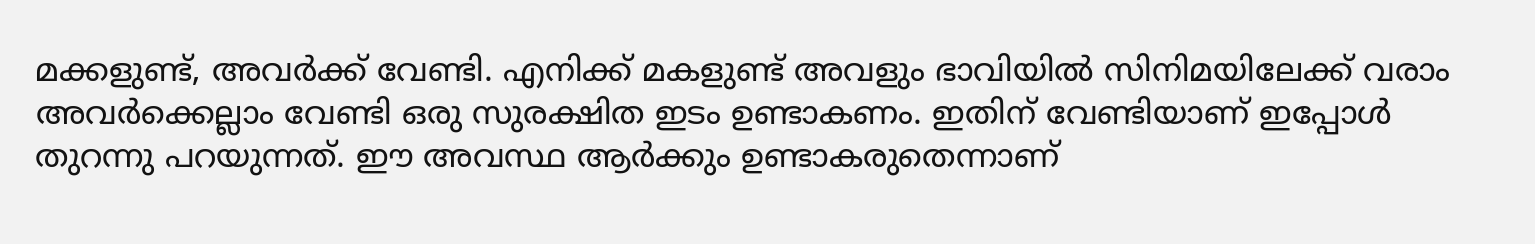മക്കളുണ്ട്, അവര്‍ക്ക് വേണ്ടി. എനിക്ക് മകളുണ്ട് അവളും ഭാവിയില്‍ സിനിമയിലേക്ക് വരാം അവര്‍ക്കെല്ലാം വേണ്ടി ഒരു സുരക്ഷിത ഇടം ഉണ്ടാകണം. ഇതിന് വേണ്ടിയാണ് ഇപ്പോള്‍ തുറന്നു പറയുന്നത്. ഈ അവസ്ഥ ആര്‍ക്കും ഉണ്ടാകരുതെന്നാണ്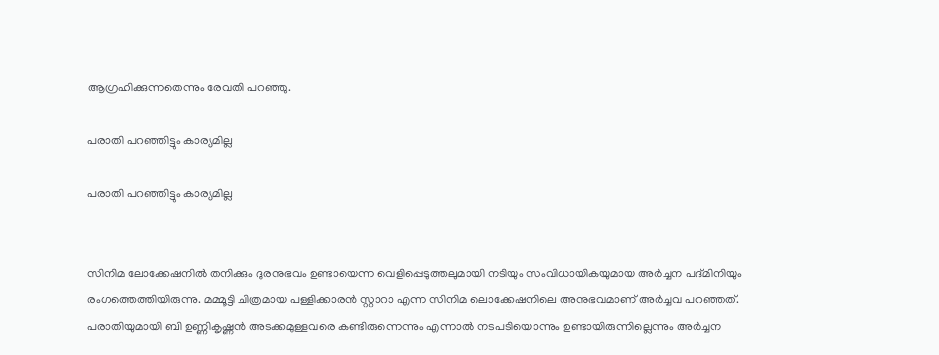ആഗ്രഹിക്കുന്നതെന്നും രേവതി പറഞ്ഞു.

പരാതി പറഞ്ഞിട്ടും കാര്യമില്ല

പരാതി പറഞ്ഞിട്ടും കാര്യമില്ല


സിനിമ ലോക്കേഷനിൽ തനിക്കും ദുരനുഭവം ഉണ്ടായെന്ന വെളിപ്പെടുത്തലുമായി നടിയും സംവിധായികയുമായ അർച്ചന പദ്മിനിയും രംഗത്തെത്തിയിരുന്നു. മമ്മൂട്ടി ചിത്രമായ പള്ളിക്കാരൻ സ്റ്റാറാ എന്ന സിനിമ ലൊക്കേഷനിലെ അനുഭവമാണ് അർച്ചവ പറഞ്ഞത്. പരാതിയുമായി ബി ഉണ്ണികൃഷ്ണൻ അടക്കമുള്ളവരെ കണ്ടിരുന്നെന്നും എന്നാൽ നടപടിയൊന്നും ഉണ്ടായിരുന്നില്ലെന്നും അർച്ചന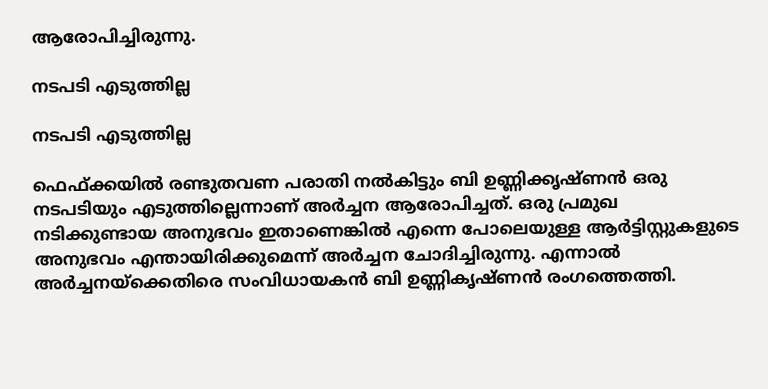ആരോപിച്ചിരുന്നു.

നടപടി എടുത്തില്ല

നടപടി എടുത്തില്ല

ഫെഫ്ക്കയില്‍ രണ്ടുതവണ പരാതി നല്‍കിട്ടും ബി ഉണ്ണിക്കൃഷ്ണന്‍ ഒരു നടപടിയും എടുത്തില്ലെന്നാണ് അര്‍ച്ചന ആരോപിച്ചത്. ഒരു പ്രമുഖ നടിക്കുണ്ടായ അനുഭവം ഇതാണെങ്കില്‍ എന്നെ പോലെയുള്ള ആര്‍ട്ടിസ്റ്റുകളുടെ അനുഭവം എന്തായിരിക്കുമെന്ന് അര്‍ച്ചന ചോദിച്ചിരുന്നു. എന്നാൽ അർച്ചനയ്ക്കെതിരെ സംവിധായകൻ ബി ഉണ്ണികൃഷ്ണൻ രംഗത്തെത്തി.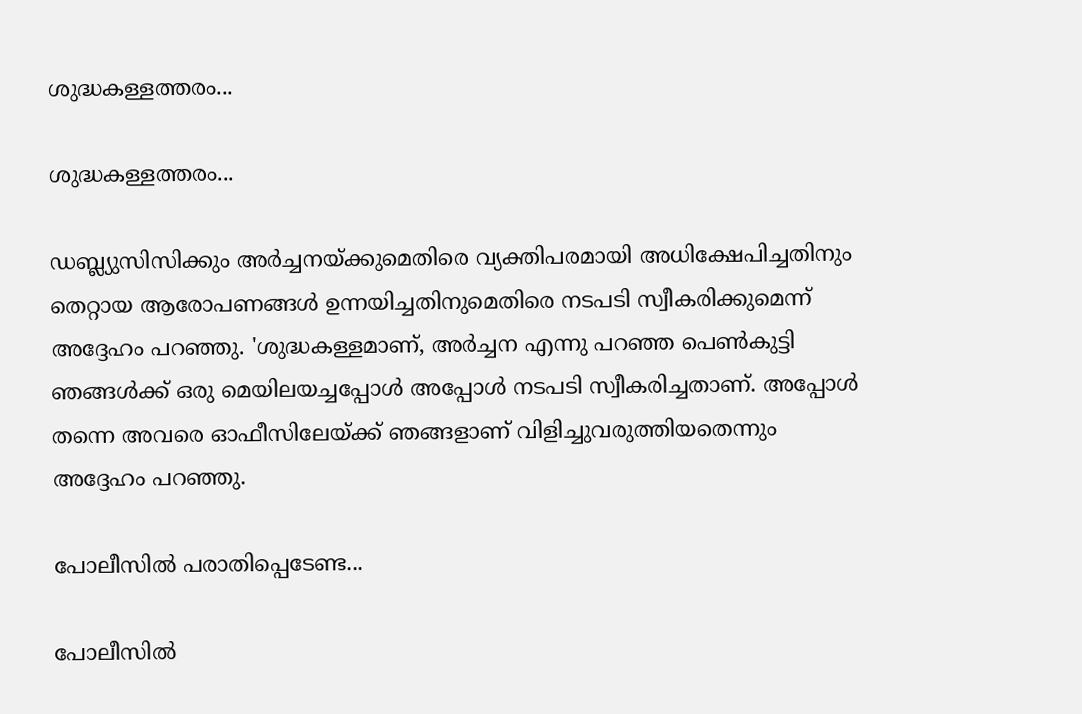ശുദ്ധകള്ളത്തരം...

ശുദ്ധകള്ളത്തരം...

ഡബ്ല്യുസിസിക്കും അര്‍ച്ചനയ്ക്കുമെതിരെ വ്യക്തിപരമായി അധിക്ഷേപിച്ചതിനും തെറ്റായ ആരോപണങ്ങള്‍ ഉന്നയിച്ചതിനുമെതിരെ നടപടി സ്വീകരിക്കുമെന്ന് അദ്ദേഹം പറഞ്ഞു. 'ശുദ്ധകള്ളമാണ്, അര്‍ച്ചന എന്നു പറഞ്ഞ പെണ്‍കുട്ടി ഞങ്ങള്‍ക്ക് ഒരു മെയിലയച്ചപ്പോള്‍ അപ്പോള്‍ നടപടി സ്വീകരിച്ചതാണ്. അപ്പോള്‍ തന്നെ അവരെ ഓഫീസിലേയ്ക്ക് ഞങ്ങളാണ് വിളിച്ചുവരുത്തിയതെന്നും അദ്ദേഹം പറഞ്ഞു.

പോലീസിൽ പരാതിപ്പെടേണ്ട...

പോലീസിൽ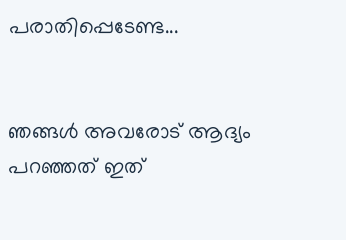പരാതിപ്പെടേണ്ട...


ഞങ്ങള്‍ അവരോട് ആദ്യം പറഞ്ഞത് ഇത്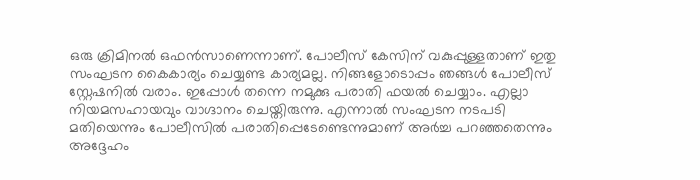ഒരു ക്രിമിനല്‍ ഒഫന്‍സാണെന്നാണ്. പോലീസ് കേസിന് വകുപ്പുള്ളതാണ് ഇതു സംഘടന കൈകാര്യം ചെയ്യണ്ട കാര്യമല്ല. നിങ്ങളോടൊപ്പം ഞങ്ങള്‍ പോലീസ് സ്റ്റേഷനില്‍ വരാം. ഇപ്പോള്‍ തന്നെ നമുക്കു പരാതി ഫയല്‍ ചെയ്യാം. എല്ലാ നിയമസഹായവും വാഗ്ദാനം ചെയ്തിരുന്നു. എന്നാൽ സംഘടന നടപടി മതിയെന്നും പോലീസിൽ പരാതിപ്പെടേണ്ടെന്നുമാണ് അർച്ച പറഞ്ഞതെന്നും അദ്ദേഹം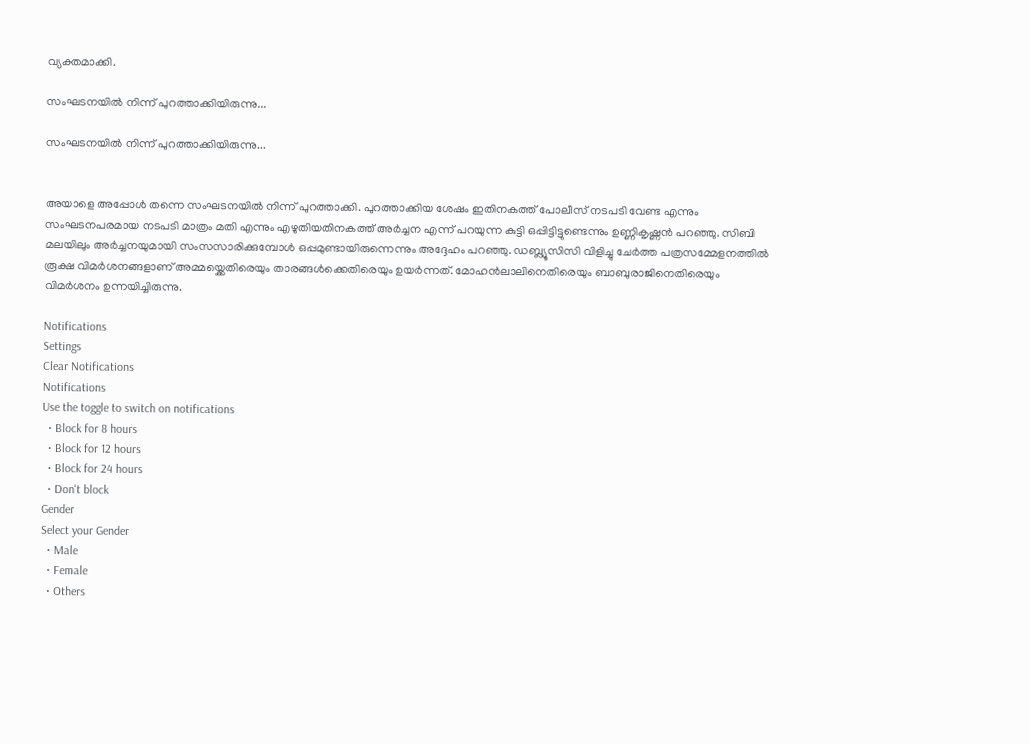വ്യക്തമാക്കി.

സംഘടനയിൽ നിന്ന് പുറത്താക്കിയിരുന്നു...

സംഘടനയിൽ നിന്ന് പുറത്താക്കിയിരുന്നു...


അയാളെ അപ്പോള്‍ തന്നെ സംഘടനയില്‍ നിന്ന് പുറത്താക്കി. പുറത്താക്കിയ ശേഷം ഇതിനകത്ത് പോലീസ് നടപടി വേണ്ട എന്നും സംഘടനപരമായ നടപടി മാത്രം മതി എന്നും എഴുതിയതിനകത്ത് അര്‍ച്ചന എന്ന് പറയുന്ന കുട്ടി ഒപ്പിട്ടിട്ടുണ്ടെന്നും ഉണ്ണികൃഷ്ണൻ പറഞ്ഞു. സിബി മലയിലും അർച്ചനയുമായി സംസസാരിക്കുമ്പോൾ ഒപ്പമുണ്ടായിരുന്നെന്നും അദ്ദേഹം പറഞ്ഞു. ഡബ്ല്യൂസിസി വിളിച്ചു ചേർത്ത പത്രസമ്മേളനത്തിൽ രൂക്ഷ വിമർശനങ്ങളാണ് അമ്മയ്ക്കെതിരെയും താരങ്ങൾക്കെതിരെയും ഉയർന്നത്. മോഹൻലാലിനെതിരെയും ബാബുരാജിനെതിരെയും വിമർശനം ഉന്നയിച്ചിരുന്നു.

Notifications
Settings
Clear Notifications
Notifications
Use the toggle to switch on notifications
  • Block for 8 hours
  • Block for 12 hours
  • Block for 24 hours
  • Don't block
Gender
Select your Gender
  • Male
  • Female
  • Others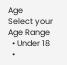Age
Select your Age Range
  • Under 18
  •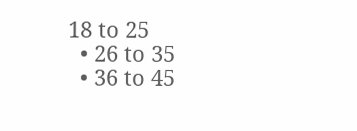18 to 25
  • 26 to 35
  • 36 to 45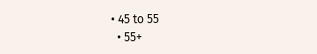• 45 to 55
  • 55+